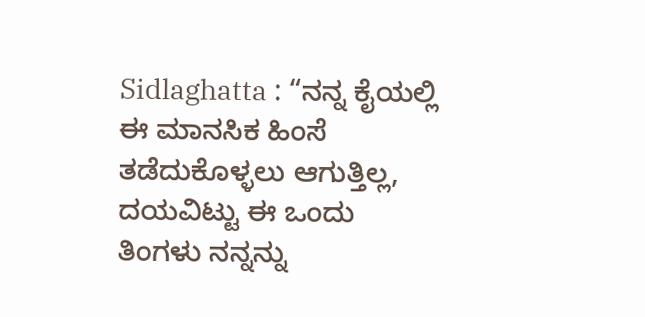Sidlaghatta : “ನನ್ನ ಕೈಯಲ್ಲಿ ಈ ಮಾನಸಿಕ ಹಿಂಸೆ ತಡೆದುಕೊಳ್ಳಲು ಆಗುತ್ತಿಲ್ಲ, ದಯವಿಟ್ಟು ಈ ಒಂದು ತಿಂಗಳು ನನ್ನನ್ನು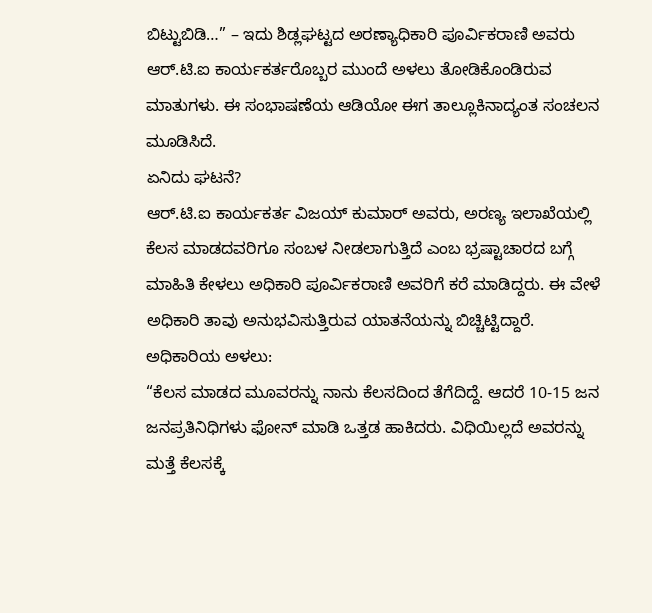ಬಿಟ್ಟುಬಿಡಿ…” – ಇದು ಶಿಡ್ಲಘಟ್ಟದ ಅರಣ್ಯಾಧಿಕಾರಿ ಪೂರ್ವಿಕರಾಣಿ ಅವರು ಆರ್.ಟಿ.ಐ ಕಾರ್ಯಕರ್ತರೊಬ್ಬರ ಮುಂದೆ ಅಳಲು ತೋಡಿಕೊಂಡಿರುವ ಮಾತುಗಳು. ಈ ಸಂಭಾಷಣೆಯ ಆಡಿಯೋ ಈಗ ತಾಲ್ಲೂಕಿನಾದ್ಯಂತ ಸಂಚಲನ ಮೂಡಿಸಿದೆ.
ಏನಿದು ಘಟನೆ?
ಆರ್.ಟಿ.ಐ ಕಾರ್ಯಕರ್ತ ವಿಜಯ್ ಕುಮಾರ್ ಅವರು, ಅರಣ್ಯ ಇಲಾಖೆಯಲ್ಲಿ ಕೆಲಸ ಮಾಡದವರಿಗೂ ಸಂಬಳ ನೀಡಲಾಗುತ್ತಿದೆ ಎಂಬ ಭ್ರಷ್ಟಾಚಾರದ ಬಗ್ಗೆ ಮಾಹಿತಿ ಕೇಳಲು ಅಧಿಕಾರಿ ಪೂರ್ವಿಕರಾಣಿ ಅವರಿಗೆ ಕರೆ ಮಾಡಿದ್ದರು. ಈ ವೇಳೆ ಅಧಿಕಾರಿ ತಾವು ಅನುಭವಿಸುತ್ತಿರುವ ಯಾತನೆಯನ್ನು ಬಿಚ್ಚಿಟ್ಟಿದ್ದಾರೆ.
ಅಧಿಕಾರಿಯ ಅಳಲು:
“ಕೆಲಸ ಮಾಡದ ಮೂವರನ್ನು ನಾನು ಕೆಲಸದಿಂದ ತೆಗೆದಿದ್ದೆ. ಆದರೆ 10-15 ಜನ ಜನಪ್ರತಿನಿಧಿಗಳು ಫೋನ್ ಮಾಡಿ ಒತ್ತಡ ಹಾಕಿದರು. ವಿಧಿಯಿಲ್ಲದೆ ಅವರನ್ನು ಮತ್ತೆ ಕೆಲಸಕ್ಕೆ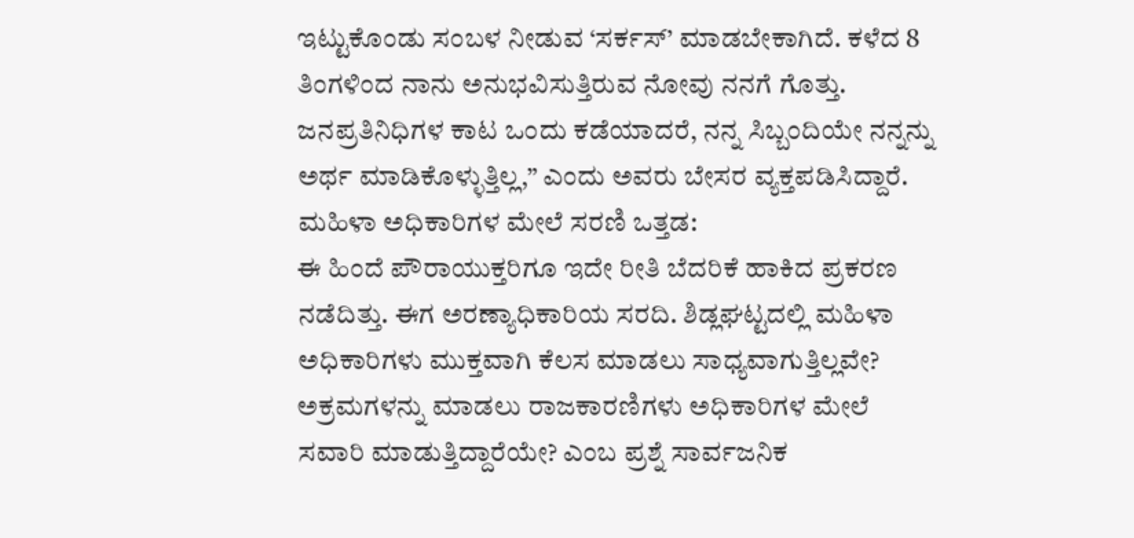ಇಟ್ಟುಕೊಂಡು ಸಂಬಳ ನೀಡುವ ‘ಸರ್ಕಸ್’ ಮಾಡಬೇಕಾಗಿದೆ. ಕಳೆದ 8 ತಿಂಗಳಿಂದ ನಾನು ಅನುಭವಿಸುತ್ತಿರುವ ನೋವು ನನಗೆ ಗೊತ್ತು. ಜನಪ್ರತಿನಿಧಿಗಳ ಕಾಟ ಒಂದು ಕಡೆಯಾದರೆ, ನನ್ನ ಸಿಬ್ಬಂದಿಯೇ ನನ್ನನ್ನು ಅರ್ಥ ಮಾಡಿಕೊಳ್ಳುತ್ತಿಲ್ಲ,” ಎಂದು ಅವರು ಬೇಸರ ವ್ಯಕ್ತಪಡಿಸಿದ್ದಾರೆ.
ಮಹಿಳಾ ಅಧಿಕಾರಿಗಳ ಮೇಲೆ ಸರಣಿ ಒತ್ತಡ:
ಈ ಹಿಂದೆ ಪೌರಾಯುಕ್ತರಿಗೂ ಇದೇ ರೀತಿ ಬೆದರಿಕೆ ಹಾಕಿದ ಪ್ರಕರಣ ನಡೆದಿತ್ತು. ಈಗ ಅರಣ್ಯಾಧಿಕಾರಿಯ ಸರದಿ. ಶಿಡ್ಲಘಟ್ಟದಲ್ಲಿ ಮಹಿಳಾ ಅಧಿಕಾರಿಗಳು ಮುಕ್ತವಾಗಿ ಕೆಲಸ ಮಾಡಲು ಸಾಧ್ಯವಾಗುತ್ತಿಲ್ಲವೇ? ಅಕ್ರಮಗಳನ್ನು ಮಾಡಲು ರಾಜಕಾರಣಿಗಳು ಅಧಿಕಾರಿಗಳ ಮೇಲೆ ಸವಾರಿ ಮಾಡುತ್ತಿದ್ದಾರೆಯೇ? ಎಂಬ ಪ್ರಶ್ನೆ ಸಾರ್ವಜನಿಕ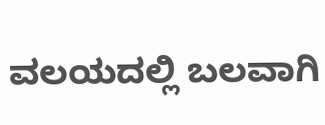ವಲಯದಲ್ಲಿ ಬಲವಾಗಿ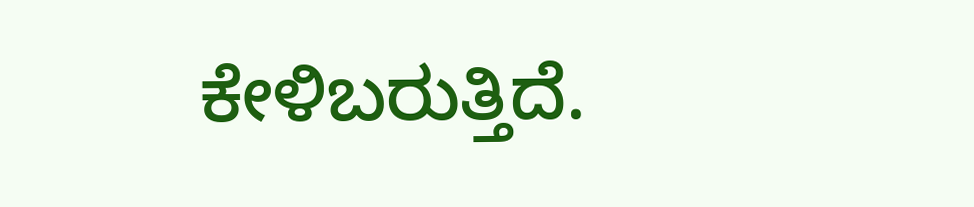ಕೇಳಿಬರುತ್ತಿದೆ.